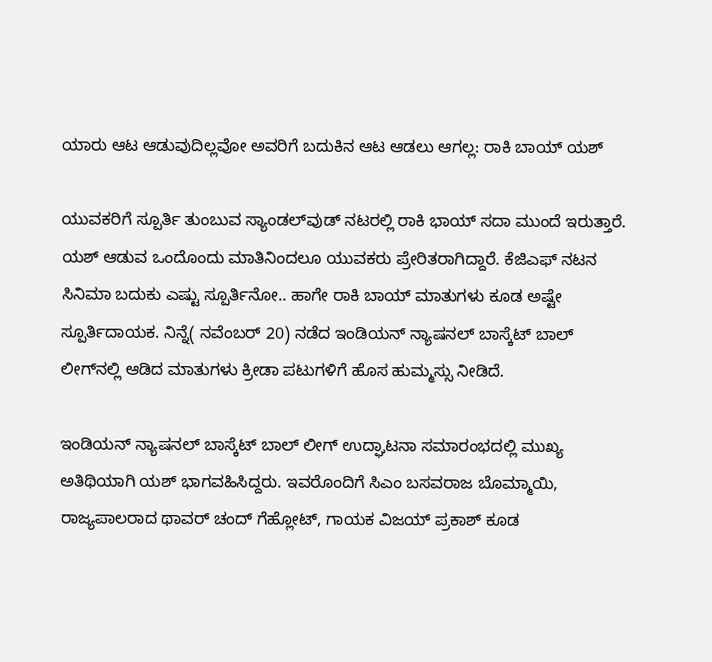ಯಾರು ಆಟ ಆಡುವುದಿಲ್ಲವೋ ಅವರಿಗೆ ಬದುಕಿನ ಆಟ ಆಡಲು ಆಗಲ್ಲ: ರಾಕಿ ಬಾಯ್ ಯಶ್

ಯುವಕರಿಗೆ ಸ್ಪೂರ್ತಿ ತುಂಬುವ ಸ್ಯಾಂಡಲ್‌ವುಡ್ ನಟರಲ್ಲಿ ರಾಕಿ ಭಾಯ್ ಸದಾ ಮುಂದೆ ಇರುತ್ತಾರೆ. ಯಶ್ ಆಡುವ ಒಂದೊಂದು ಮಾತಿನಿಂದಲೂ ಯುವಕರು ಪ್ರೇರಿತರಾಗಿದ್ದಾರೆ. ಕೆಜಿಎಫ್ ನಟನ ಸಿನಿಮಾ ಬದುಕು ಎಷ್ಟು ಸ್ಪೂರ್ತಿನೋ.. ಹಾಗೇ ರಾಕಿ ಬಾಯ್ ಮಾತುಗಳು ಕೂಡ ಅಷ್ಟೇ ಸ್ಪೂರ್ತಿದಾಯಕ. ನಿನ್ನೆ( ನವೆಂಬರ್ 20) ನಡೆದ ಇಂಡಿಯನ್ ನ್ಯಾಷನಲ್ ಬಾಸ್ಕೆಟ್ ಬಾಲ್ ಲೀಗ್‌ನಲ್ಲಿ ಆಡಿದ ಮಾತುಗಳು ಕ್ರೀಡಾ ಪಟುಗಳಿಗೆ ಹೊಸ ಹುಮ್ಮಸ್ಸು ನೀಡಿದೆ.

ಇಂಡಿಯನ್ ನ್ಯಾಷನಲ್ ಬಾಸ್ಕೆಟ್ ಬಾಲ್ ಲೀಗ್‌ ಉದ್ಘಾಟನಾ ಸಮಾರಂಭದಲ್ಲಿ ಮುಖ್ಯ ಅತಿಥಿಯಾಗಿ ಯಶ್ ಭಾಗವಹಿಸಿದ್ದರು. ಇವರೊಂದಿಗೆ ಸಿಎಂ ಬಸವರಾಜ ಬೊಮ್ಮಾಯಿ, ರಾಜ್ಯಪಾಲರಾದ ಥಾವರ್ ಚಂದ್ ಗೆಹ್ಲೋಟ್, ಗಾಯಕ ವಿಜಯ್ ಪ್ರಕಾಶ್ ಕೂಡ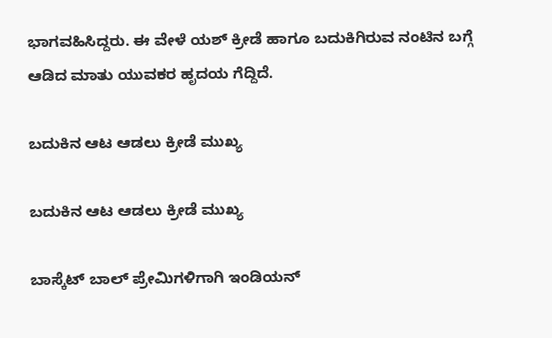ಭಾಗವಹಿಸಿದ್ದರು. ಈ ವೇಳೆ ಯಶ್ ಕ್ರೀಡೆ ಹಾಗೂ ಬದುಕಿಗಿರುವ ನಂಟಿನ ಬಗ್ಗೆ ಆಡಿದ ಮಾತು ಯುವಕರ ಹೃದಯ ಗೆದ್ದಿದೆ.

ಬದುಕಿನ ಆಟ ಆಡಲು ಕ್ರೀಡೆ ಮುಖ್ಯ

ಬದುಕಿನ ಆಟ ಆಡಲು ಕ್ರೀಡೆ ಮುಖ್ಯ

ಬಾಸ್ಕೆಟ್ ಬಾಲ್ ಪ್ರೇಮಿಗಳಿಗಾಗಿ ಇಂಡಿಯನ್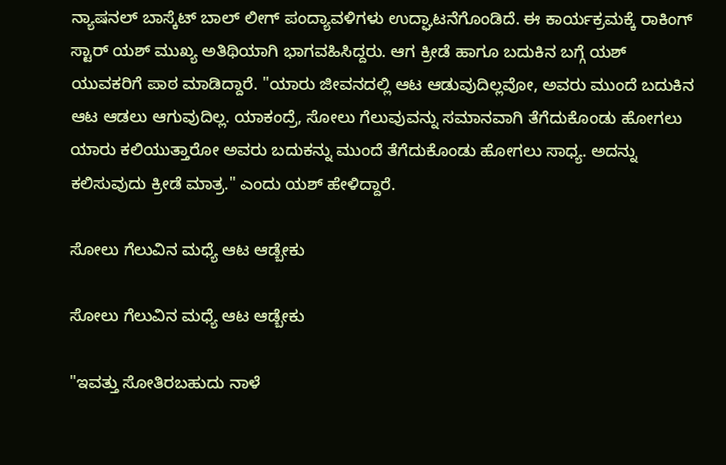ನ್ಯಾಷನಲ್ ಬಾಸ್ಕೆಟ್ ಬಾಲ್ ಲೀಗ್ ಪಂದ್ಯಾವಳಿಗಳು ಉದ್ಘಾಟನೆಗೊಂಡಿದೆ. ಈ ಕಾರ್ಯಕ್ರಮಕ್ಕೆ ರಾಕಿಂಗ್ ಸ್ಟಾರ್ ಯಶ್ ಮುಖ್ಯ ಅತಿಥಿಯಾಗಿ ಭಾಗವಹಿಸಿದ್ದರು. ಆಗ ಕ್ರೀಡೆ ಹಾಗೂ ಬದುಕಿನ ಬಗ್ಗೆ ಯಶ್ ಯುವಕರಿಗೆ ಪಾಠ ಮಾಡಿದ್ದಾರೆ. "ಯಾರು ಜೀವನದಲ್ಲಿ ಆಟ ಆಡುವುದಿಲ್ಲವೋ, ಅವರು ಮುಂದೆ ಬದುಕಿನ ಆಟ ಆಡಲು ಆಗುವುದಿಲ್ಲ. ಯಾಕಂದ್ರೆ, ಸೋಲು ಗೆಲುವುವನ್ನು ಸಮಾನವಾಗಿ ತೆಗೆದುಕೊಂಡು ಹೋಗಲು ಯಾರು ಕಲಿಯುತ್ತಾರೋ ಅವರು ಬದುಕನ್ನು ಮುಂದೆ ತೆಗೆದುಕೊಂಡು ಹೋಗಲು ಸಾಧ್ಯ. ಅದನ್ನು ಕಲಿಸುವುದು ಕ್ರೀಡೆ ಮಾತ್ರ." ಎಂದು ಯಶ್ ಹೇಳಿದ್ದಾರೆ.

ಸೋಲು ಗೆಲುವಿನ ಮಧ್ಯೆ ಆಟ ಆಡ್ಬೇಕು

ಸೋಲು ಗೆಲುವಿನ ಮಧ್ಯೆ ಆಟ ಆಡ್ಬೇಕು

"ಇವತ್ತು ಸೋತಿರಬಹುದು ನಾಳೆ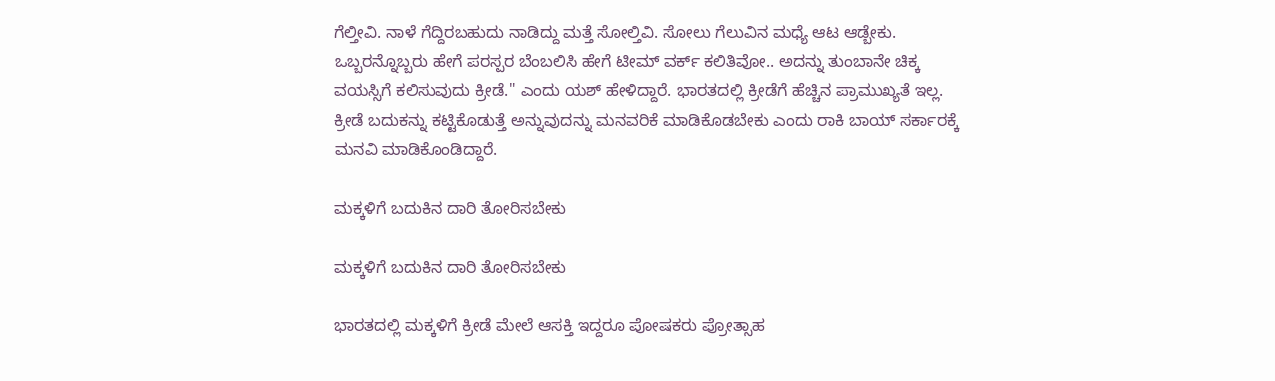ಗೆಲ್ತೀವಿ. ನಾಳೆ ಗೆದ್ದಿರಬಹುದು ನಾಡಿದ್ದು ಮತ್ತೆ ಸೋಲ್ತಿವಿ. ಸೋಲು ಗೆಲುವಿನ ಮಧ್ಯೆ ಆಟ ಆಡ್ಬೇಕು. ಒಬ್ಬರನ್ನೊಬ್ಬರು ಹೇಗೆ ಪರಸ್ಪರ ಬೆಂಬಲಿಸಿ ಹೇಗೆ ಟೀಮ್ ವರ್ಕ್ ಕಲಿತಿವೋ.. ಅದನ್ನು ತುಂಬಾನೇ ಚಿಕ್ಕ ವಯಸ್ಸಿಗೆ ಕಲಿಸುವುದು ಕ್ರೀಡೆ." ಎಂದು ಯಶ್ ಹೇಳಿದ್ದಾರೆ. ಭಾರತದಲ್ಲಿ ಕ್ರೀಡೆಗೆ ಹೆಚ್ಚಿನ ಪ್ರಾಮುಖ್ಯತೆ ಇಲ್ಲ. ಕ್ರೀಡೆ ಬದುಕನ್ನು ಕಟ್ಟಿಕೊಡುತ್ತೆ ಅನ್ನುವುದನ್ನು ಮನವರಿಕೆ ಮಾಡಿಕೊಡಬೇಕು ಎಂದು ರಾಕಿ ಬಾಯ್ ಸರ್ಕಾರಕ್ಕೆ ಮನವಿ ಮಾಡಿಕೊಂಡಿದ್ದಾರೆ.

ಮಕ್ಕಳಿಗೆ ಬದುಕಿನ ದಾರಿ ತೋರಿಸಬೇಕು

ಮಕ್ಕಳಿಗೆ ಬದುಕಿನ ದಾರಿ ತೋರಿಸಬೇಕು

ಭಾರತದಲ್ಲಿ ಮಕ್ಕಳಿಗೆ ಕ್ರೀಡೆ ಮೇಲೆ ಆಸಕ್ತಿ ಇದ್ದರೂ ಪೋಷಕರು ಪ್ರೋತ್ಸಾಹ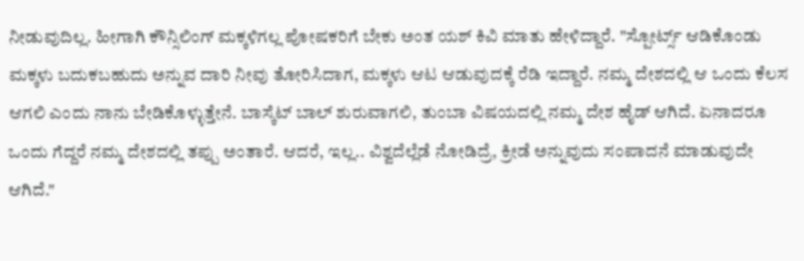ನೀಡುವುದಿಲ್ಲ. ಹೀಗಾಗಿ ಕೌನ್ಸಿಲಿಂಗ್ ಮಕ್ಕಳಿಗಲ್ಲ ಪೋಷಕರಿಗೆ ಬೇಕು ಅಂತ ಯಶ್ ಕಿವಿ ಮಾತು ಹೇಳಿದ್ದಾರೆ. "ಸ್ಪೋರ್ಟ್ಸ್ ಆಡಿಕೊಂಡು ಮಕ್ಕಳು ಬದುಕಬಹುದು ಅನ್ನುವ ದಾರಿ ನೀವು ತೋರಿಸಿದಾಗ, ಮಕ್ಕಳು ಆಟ ಆಡುವುದಕ್ಕೆ ರೆಡಿ ಇದ್ದಾರೆ. ನಮ್ಮ ದೇಶದಲ್ಲಿ ಆ ಒಂದು ಕೆಲಸ ಆಗಲಿ ಎಂದು ನಾನು ಬೇಡಿಕೊಳ್ಳುತ್ತೇನೆ. ಬಾಸ್ಕೆಟ್ ಬಾಲ್ ಶುರುವಾಗಲಿ, ತುಂಬಾ ವಿಷಯದಲ್ಲಿ ನಮ್ಮ ದೇಶ ಹೈಡ್ ಆಗಿದೆ. ಏನಾದರೂ ಒಂದು ಗೆದ್ದರೆ ನಮ್ಮ ದೇಶದಲ್ಲಿ ತಪ್ಪು ಅಂತಾರೆ. ಆದರೆ, ಇಲ್ಲ.. ವಿಶ್ವದೆಲ್ಲೆಡೆ ನೋಡಿದ್ರೆ, ಕ್ರೀಡೆ ಅನ್ನುವುದು ಸಂಪಾದನೆ ಮಾಡುವುದೇ ಆಗಿದೆ."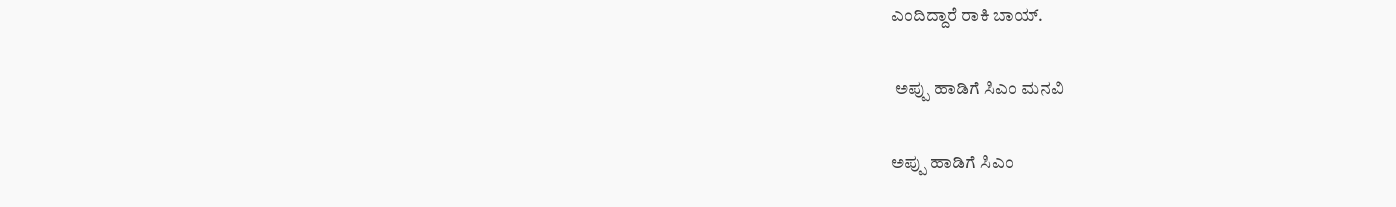ಎಂದಿದ್ದಾರೆ ರಾಕಿ ಬಾಯ್.

 ಅಪ್ಪು ಹಾಡಿಗೆ ಸಿಎಂ ಮನವಿ

ಅಪ್ಪು ಹಾಡಿಗೆ ಸಿಎಂ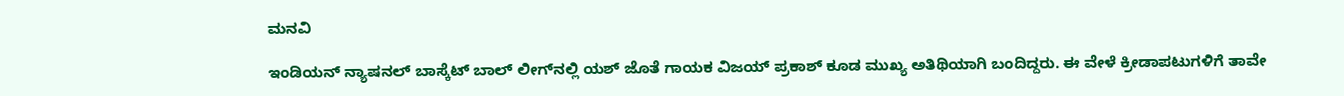ಮನವಿ

ಇಂಡಿಯನ್ ನ್ಯಾಷನಲ್ ಬಾಸ್ಕೆಟ್ ಬಾಲ್ ಲೀಗ್‌ನಲ್ಲಿ ಯಶ್ ಜೊತೆ ಗಾಯಕ ವಿಜಯ್ ಪ್ರಕಾಶ್ ಕೂಡ ಮುಖ್ಯ ಅತಿಥಿಯಾಗಿ ಬಂದಿದ್ದರು. ಈ ವೇಳೆ ಕ್ರೀಡಾಪಟುಗಳಿಗೆ ತಾವೇ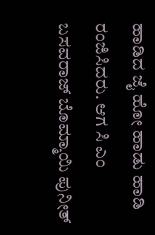ಹಾಡಿದ ಜೈ ಹೋ ಹಾಡು ಹಾಡಿ ರಂಜಿಸಿದರು. ಆಗ ಸಿ ಎಂ ಬಸವರಾಜ್ ಬೊಮ್ಮಾಯಿ ಪುನೀತ್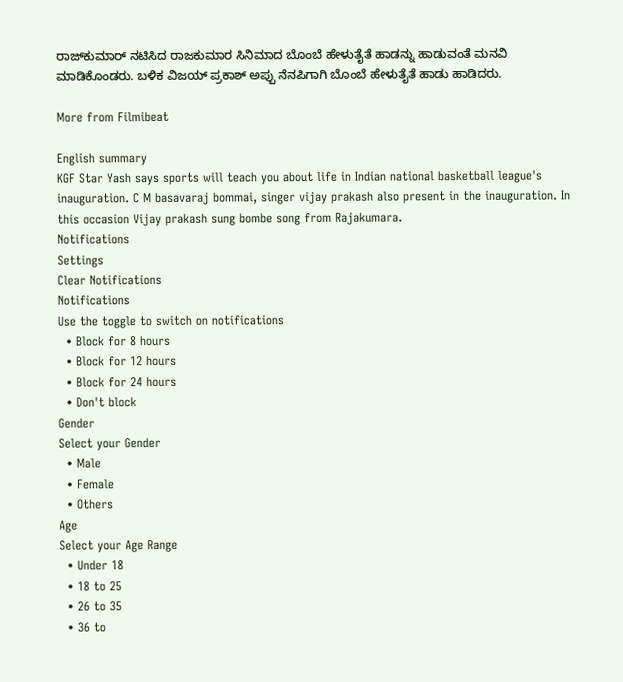ರಾಜ್‌ಕುಮಾರ್ ನಟಿಸಿದ ರಾಜಕುಮಾರ ಸಿನಿಮಾದ ಬೊಂಬೆ ಹೇಳುತೈತೆ ಹಾಡನ್ನು ಹಾಡುವಂತೆ ಮನವಿ ಮಾಡಿಕೊಂಡರು. ಬಳಿಕ ವಿಜಯ್ ಪ್ರಕಾಶ್ ಅಪ್ಪು ನೆನಪಿಗಾಗಿ ಬೊಂಬೆ ಹೇಳುತೈತೆ ಹಾಡು ಹಾಡಿದರು.

More from Filmibeat

English summary
KGF Star Yash says sports will teach you about life in Indian national basketball league's inauguration. C M basavaraj bommai, singer vijay prakash also present in the inauguration. In this occasion Vijay prakash sung bombe song from Rajakumara.
Notifications
Settings
Clear Notifications
Notifications
Use the toggle to switch on notifications
  • Block for 8 hours
  • Block for 12 hours
  • Block for 24 hours
  • Don't block
Gender
Select your Gender
  • Male
  • Female
  • Others
Age
Select your Age Range
  • Under 18
  • 18 to 25
  • 26 to 35
  • 36 to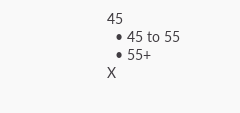45
  • 45 to 55
  • 55+
X